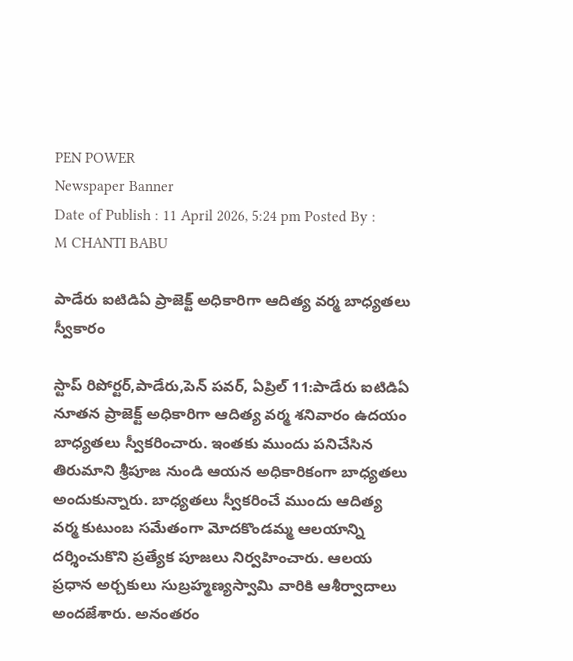PEN POWER
Newspaper Banner
Date of Publish : 11 April 2026, 5:24 pm Posted By : M CHANTI BABU

పాడేరు ఐటిడిఏ ప్రాజెక్ట్ అధికారిగా ఆదిత్య వర్మ బాధ్యతలు స్వీకారం

స్టాప్ రిపోర్టర్,పాడేరు,పెన్ పవర్, ఏప్రిల్ 11:పాడేరు ఐటిడిఏ నూతన ప్రాజెక్ట్ అధికారిగా ఆదిత్య వర్మ శనివారం ఉదయం బాధ్యతలు స్వీకరించారు. ఇంతకు ముందు పనిచేసిన తిరుమాని శ్రీపూజ నుండి ఆయన అధికారికంగా బాధ్యతలు అందుకున్నారు. బాధ్యతలు స్వీకరించే ముందు ఆదిత్య వర్మ కుటుంబ సమేతంగా మోదకొండమ్మ ఆలయాన్ని దర్శించుకొని ప్రత్యేక పూజలు నిర్వహించారు. ఆలయ ప్రధాన అర్చకులు సుబ్రహ్మణ్యస్వామి వారికి ఆశీర్వాదాలు అందజేశారు. అనంతరం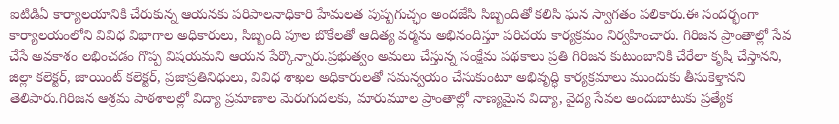ఐటిడిఏ కార్యాలయానికి చేరుకున్న ఆయనకు పరిపాలనాధికారి హేమలత పుష్పగుచ్ఛం అందజేసి సిబ్బందితో కలిసి ఘన స్వాగతం పలికారు.ఈ సందర్భంగా కార్యాలయంలోని వివిధ విభాగాల అధికారులు, సిబ్బంది పూల బొకేలతో ఆదిత్య వర్మను అభినందిస్తూ పరిచయ కార్యక్రమం నిర్వహించారు. గిరిజన ప్రాంతాల్లో సేవ చేసే అవకాశం లభించడం గొప్ప విషయమని ఆయన పేర్కొన్నారు.ప్రభుత్వం అమలు చేస్తున్న సంక్షేమ పథకాలు ప్రతి గిరిజన కుటుంబానికి చేరేలా కృషి చేస్తానని, జిల్లా కలెక్టర్, జాయింట్ కలెక్టర్, ప్రజాప్రతినిధులు, వివిధ శాఖల అధికారులతో సమన్వయం చేసుకుంటూ అభివృద్ధి కార్యక్రమాలు ముందుకు తీసుకెళ్తానని తెలిపారు.గిరిజన ఆశ్రమ పాఠశాలల్లో విద్యా ప్రమాణాల మెరుగుదలకు, మారుమూల ప్రాంతాల్లో నాణ్యమైన విద్యా, వైద్య సేవల అందుబాటుకు ప్రత్యేక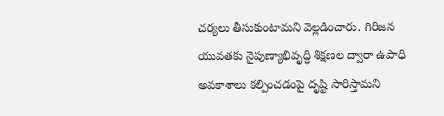చర్యలు తీసుకుంటామని వెల్లడించారు. గిరిజన యువతకు నైపుణ్యాభివృద్ధి శిక్షణల ద్వారా ఉపాధి అవకాశాలు కల్పించడంపై దృష్టి సారిస్తామని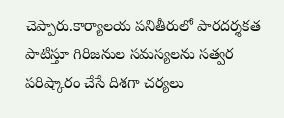చెప్పారు.కార్యాలయ పనితీరులో పారదర్శకత పాటిస్తూ గిరిజనుల సమస్యలను సత్వర పరిష్కారం చేసే దిశగా చర్యలు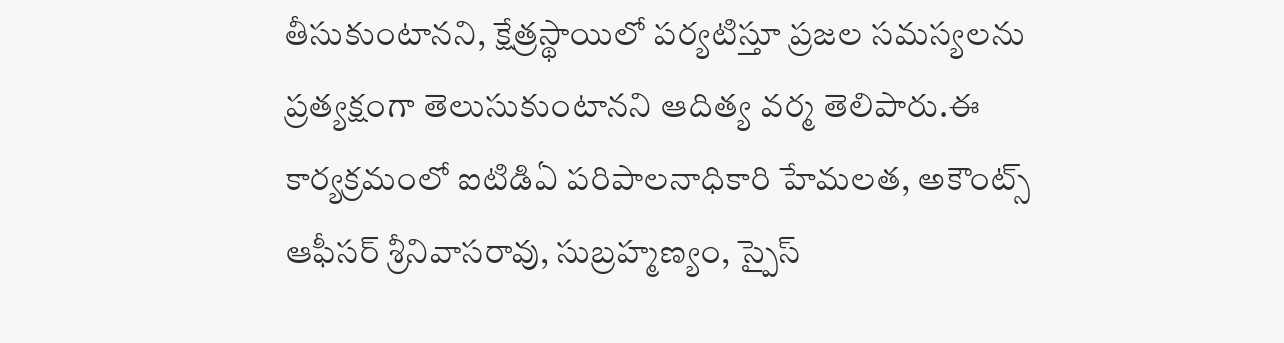తీసుకుంటానని, క్షేత్రస్థాయిలో పర్యటిస్తూ ప్రజల సమస్యలను ప్రత్యక్షంగా తెలుసుకుంటానని ఆదిత్య వర్మ తెలిపారు.ఈ కార్యక్రమంలో ఐటిడిఏ పరిపాలనాధికారి హేమలత, అకౌంట్స్ ఆఫీసర్ శ్రీనివాసరావు, సుబ్రహ్మణ్యం, స్పైస్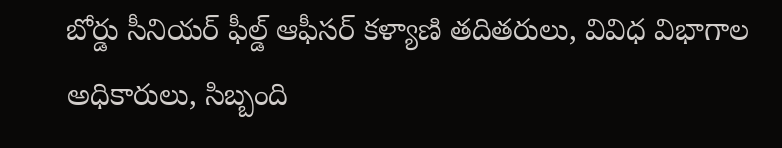బోర్డు సీనియర్ ఫీల్డ్ ఆఫీసర్ కళ్యాణి తదితరులు, వివిధ విభాగాల అధికారులు, సిబ్బంది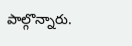పాల్గొన్నారు.